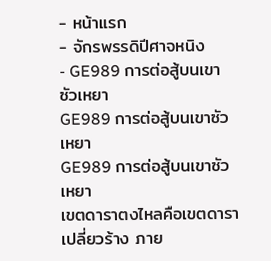- หน้าแรก
- จักรพรรดิปีศาจหนิง
- GE989 การต่อสู้บนเขาซัวเหยา
GE989 การต่อสู้บนเขาซัวเหยา
GE989 การต่อสู้บนเขาซัวเหยา
เขตดาราตงไหลคือเขตดาราเปลี่ยวร้าง ภาย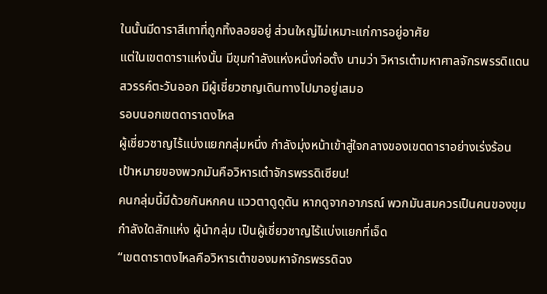ในนั้นมีดาราสีเทาที่ถูกทิ้งลอยอยู่ ส่วนใหญ่ไม่เหมาะแก่การอยู่อาศัย
แต่ในเขตดาราแห่งนั้น มีขุมกำลังแห่งหนึ่งก่อตั้ง นามว่า วิหารเต๋ามหาศาลจักรพรรดิแดนสวรรค์ตะวันออก มีผู้เชี่ยวชาญเดินทางไปมาอยู่เสมอ
รอบนอกเขตดาราตงไหล
ผู้เชี่ยวชาญไร้แบ่งแยกกลุ่มหนึ่ง กำลังมุ่งหน้าเข้าสู่ใจกลางของเขตดาราอย่างเร่งร้อน เป้าหมายของพวกมันคือวิหารเต๋าจักรพรรดิเซียน!
คนกลุ่มนี้มีด้วยกันหกคน แววตาดูดุดัน หากดูจากอาภรณ์ พวกมันสมควรเป็นคนของขุมกำลังใดสักแห่ง ผู้นำกลุ่ม เป็นผู้เชี่ยวชาญไร้แบ่งแยกที่เจ็ด
“เขตดาราตงไหลคือวิหารเต๋าของมหาจักรพรรดิฉง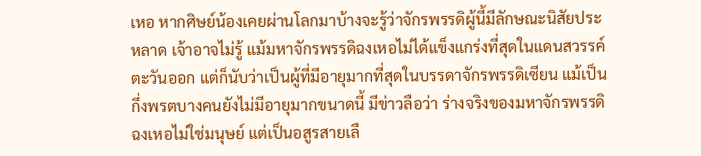เหอ หากศิษย์น้องเคยผ่านโลกมาบ้างจะรู้ว่าจักรพรรดิผู้นี้มีลักษณะนิสัยประหลาด เจ้าอาจไม่รู้ แม้มหาจักรพรรดิฉงเหอไม่ได้แข็งแกร่งที่สุดในแดนสวรรค์ตะวันออก แต่ก็นับว่าเป็นผู้ที่มีอายุมากที่สุดในบรรดาจักรพรรดิเซียน แม้เป็นกึ่งพรตบางคนยังไม่มีอายุมากขนาดนี้ มีข่าวลือว่า ร่างจริงของมหาจักรพรรดิฉงเหอไม่ใช่มนุษย์ แต่เป็นอสูรสายเลื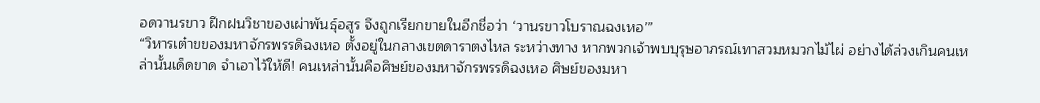อดวานรขาว ฝึกฝนวิชาของเผ่าพันธุ์อสูร จึงถูกเรียกขายในอีกชื่อว่า ‘วานรขาวโบราณฉงเหอ’”
“วิหารเต๋าขของมหาจักรพรรดิฉงเหอ ตั้งอยู่ในกลางเขตดาราตงไหล ระหว่างทาง หากพวกเจ้าพบบุรุษอาภรณ์เทาสวมหมวกไม้ไผ่ อย่างได้ล่วงเกินคนเหล่านั้นเด็ดขาด จำเอาไว้ให้ดี! คนเหล่านั้นคือศิษย์ของมหาจักรพรรดิฉงเหอ ศิษย์ของมหา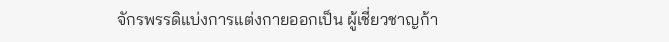จักรพรรดิแบ่งการแต่งกายออกเป็น ผู้เชี่ยวชาญก้า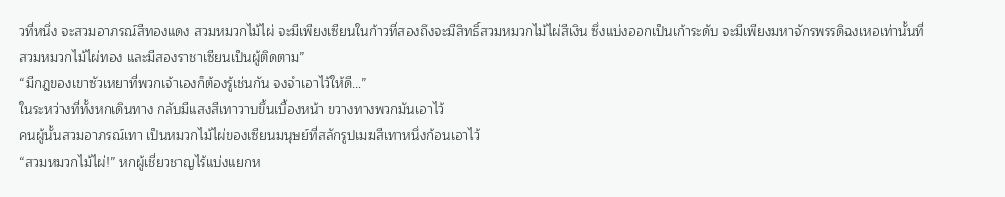วที่หนึ่ง จะสวมอาภรณ์สีทองแดง สวมหมวกไม้ไผ่ จะมีเพียงเซียนในก้าวที่สองถึงจะมีสิทธิ์สวมหมวกไม้ไผ่สีเงิน ซึ่งแบ่งออกเป็นเก้าระดับ จะมีเพียงมหาจักรพรรดิฉงเหอเท่านั้นที่สวมหมวกไม้ไผ่ทอง และมีสองราชาเซียนเป็นผู้ติดตาม”
“มีกฎของเขาซัวเหยาที่พวกเจ้าเองก็ต้องรู้เช่นกัน จงจำเอาไว้ให้ดี…”
ในระหว่างที่ทั้งหกเดินทาง กลับมีแสงสีเทาวาบขึ้นเบื้องหน้า ขวางทางพวกมันเอาไว้
คนผู้นั้นสวมอาภรณ์เทา เป็นหมวกไม้ไผ่ของเซียนมนุษย์ที่สลักรูปเมฆสีเทาหนึ่งก้อนเอาไว้
“สวมหมวกไม้ไผ่!” หกผู้เชี่ยวชาญไร้แบ่งแยกห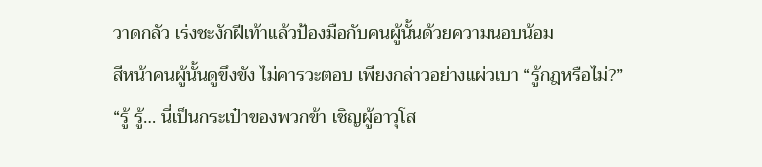วาดกลัว เร่งชะงักฝีเท้าแล้วป้องมือกับคนผู้นั้นด้วยความนอบน้อม
สีหน้าคนผู้นั้นดูขึงขัง ไม่คารวะตอบ เพียงกล่าวอย่างแผ่วเบา “รู้กฎหรือไม่?”
“รู้ รู้… นี่เป็นกระเป๋าของพวกข้า เชิญผู้อาวุโส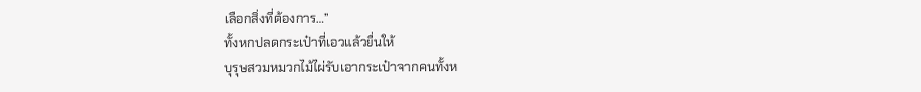เลือกสิ่งที่ต้องการ…”
ทั้งหกปลดกระเป๋าที่เอวแล้วยื่นให้
บุรุษสวมหมวกไม้ไผ่รับเอากระเป๋าจากคนทั้งห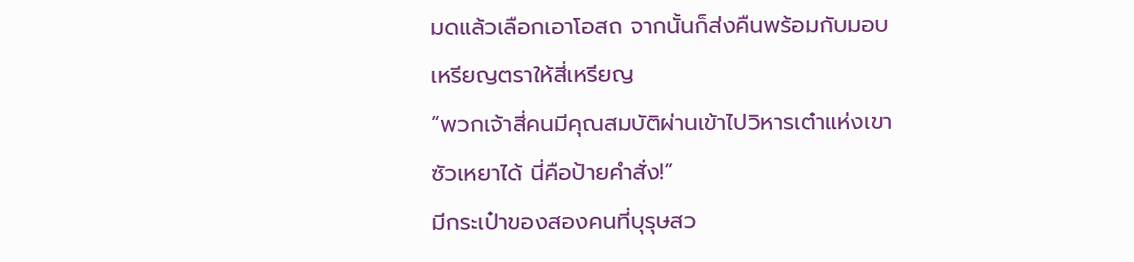มดแล้วเลือกเอาโอสถ จากนั้นก็ส่งคืนพร้อมกับมอบเหรียญตราให้สี่เหรียญ
“พวกเจ้าสี่คนมีคุณสมบัติผ่านเข้าไปวิหารเต๋าแห่งเขาซัวเหยาได้ นี่คือป้ายคำสั่ง!”
มีกระเป๋าของสองคนที่บุรุษสว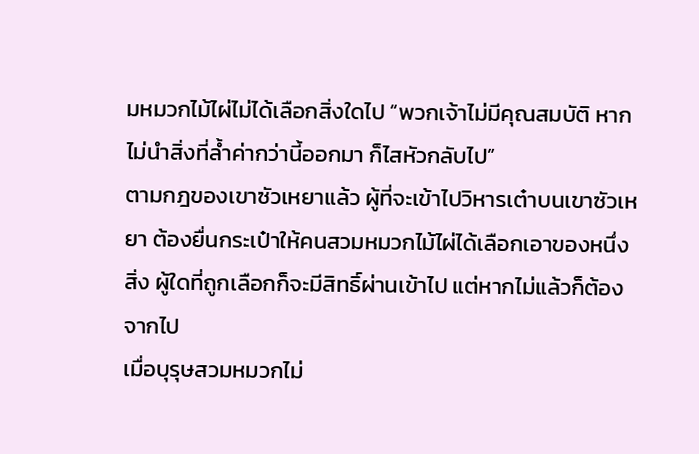มหมวกไม้ไผ่ไม่ได้เลือกสิ่งใดไป “พวกเจ้าไม่มีคุณสมบัติ หากไม่นำสิ่งที่ล้ำค่ากว่านี้ออกมา ก็ไสหัวกลับไป”
ตามกฎของเขาซัวเหยาแล้ว ผู้ที่จะเข้าไปวิหารเต๋าบนเขาซัวเหยา ต้องยื่นกระเป๋าให้คนสวมหมวกไม้ไผ่ได้เลือกเอาของหนึ่งสิ่ง ผู้ใดที่ถูกเลือกก็จะมีสิทธิ์ผ่านเข้าไป แต่หากไม่แล้วก็ต้องจากไป
เมื่อบุรุษสวมหมวกไม่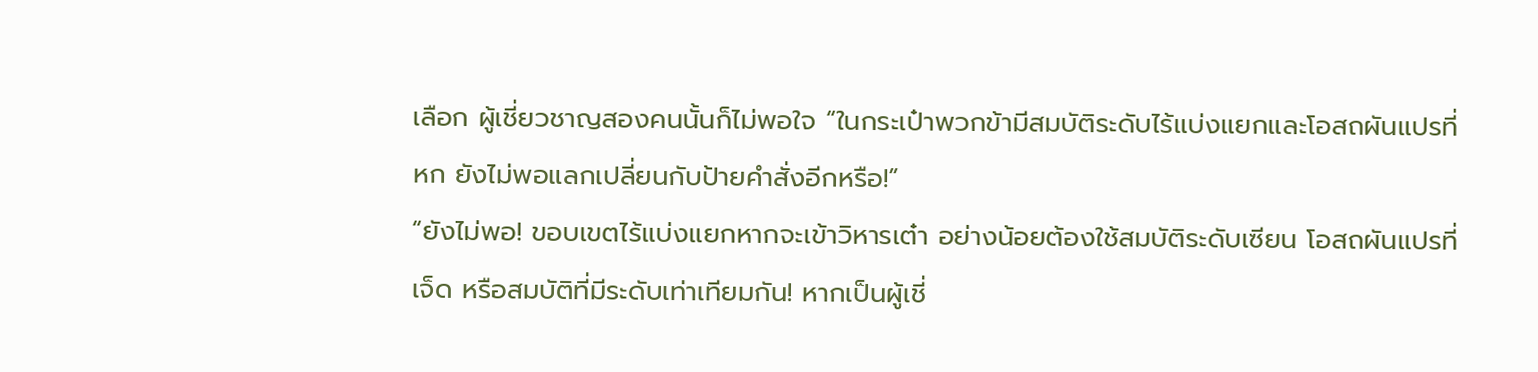เลือก ผู้เชี่ยวชาญสองคนนั้นก็ไม่พอใจ “ในกระเป๋าพวกข้ามีสมบัติระดับไร้แบ่งแยกและโอสถผันแปรที่หก ยังไม่พอแลกเปลี่ยนกับป้ายคำสั่งอีกหรือ!”
“ยังไม่พอ! ขอบเขตไร้แบ่งแยกหากจะเข้าวิหารเต๋า อย่างน้อยต้องใช้สมบัติระดับเซียน โอสถผันแปรที่เจ็ด หรือสมบัติที่มีระดับเท่าเทียมกัน! หากเป็นผู้เชี่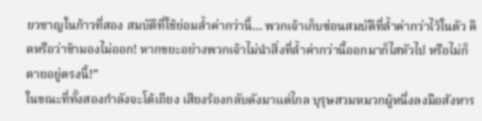ยวชาญในก้าวที่สอง สมบัติที่ใช้ย่อมล้ำค่ากว่านี้… พวกเจ้าเก็บซ่อนสมบัติที่ล้ำค่ากว่าไว้ในตัว คิดหรือว่าข้ามองไม่ออก! หากขยะอย่างพวกเจ้าไม่นำสิ่งที่ล้ำค่ากว่านี้ออกมาก็ไสหัวไป หรือไม่ก็ตายอยู่ตรงนี้!”
ในขณะที่ทั้งสองกำลังจะโต้เถียง เสียงร้องกลับดังมาแต่ไกล บุรุษสวมหมวกผู้หนึ่งลงมือสังหาร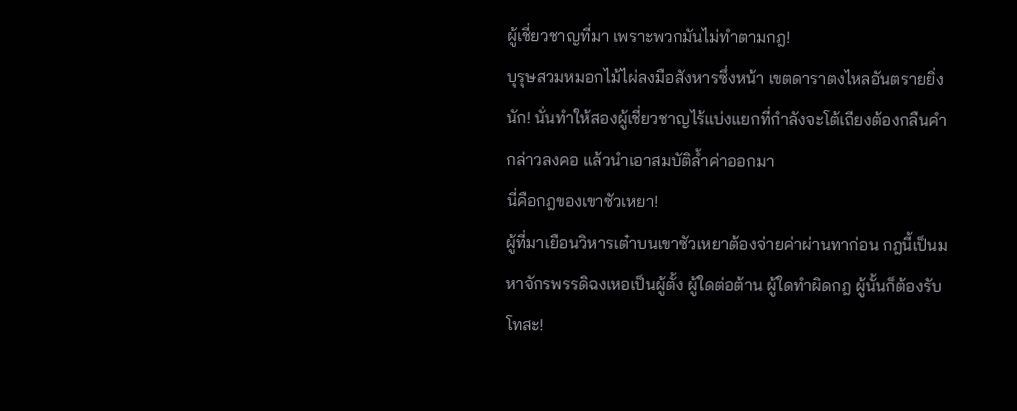ผู้เชี่ยวชาญที่มา เพราะพวกมันไม่ทำตามกฎ!
บุรุษสวมหมอกไม้ไผ่ลงมือสังหารซึ่งหน้า เขตดาราตงไหลอันตรายยิ่งนัก! นั่นทำให้สองผู้เชี่ยวชาญไร้แบ่งแยกที่กำลังจะโต้เถียงต้องกลืนคำกล่าวลงคอ แล้วนำเอาสมบัติล้ำค่าออกมา
นี่คือกฎของเขาซัวเหยา!
ผู้ที่มาเยือนวิหารเต๋าบนเขาซัวเหยาต้องจ่ายค่าผ่านทาก่อน กฎนี้เป็นมหาจักรพรรดิฉงเหอเป็นผู้ตั้ง ผู้ใดต่อต้าน ผู้ใดทำผิดกฎ ผู้นั้นก็ต้องรับโทสะ!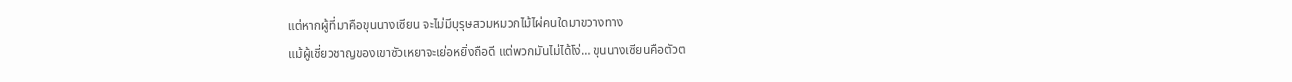แต่หากผู้ที่มาคือขุนนางเซียน จะไม่มีบุรุษสวมหมวกไม้ไผ่คนใดมาขวางทาง
แม้ผู้เชี่ยวชาญของเขาซัวเหยาจะเย่อหยิ่งถือดี แต่พวกมันไม่ได้โง่… ขุนนางเซียนคือตัวต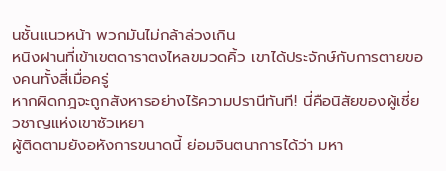นชั้นแนวหน้า พวกมันไม่กล้าล่วงเกิน
หนิงฝานที่เข้าเขตดาราตงไหลขมวดคิ้ว เขาได้ประจักษ์กับการตายของคนทั้งสี่เมื่อครู่
หากผิดกฎจะถูกสังหารอย่างไร้ความปรานีทันที! นี่คือนิสัยของผู้เชี่ยวชาญแห่งเขาซัวเหยา
ผู้ติดตามยังอหังการขนาดนี้ ย่อมจินตนาการได้ว่า มหา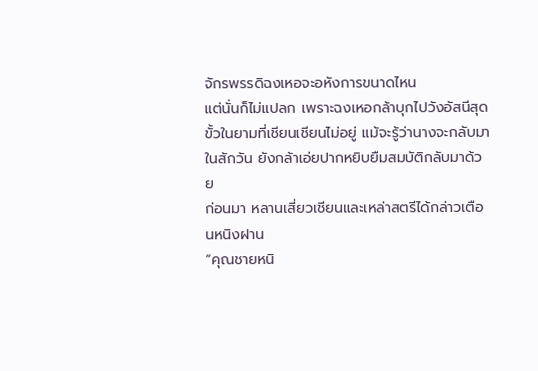จักรพรรดิฉงเหอจะอหังการขนาดไหน
แต่นั่นก็ไม่แปลก เพราะฉงเหอกล้าบุกไปวังอัสนีสุดขั้วในยามที่เชียนเชียนไม่อยู่ แม้จะรู้ว่านางจะกลับมาในสักวัน ยังกล้าเอ่ยปากหยิบยืมสมบัติกลับมาด้วย
ก่อนมา หลานเสี่ยวเชียนและเหล่าสตรีได้กล่าวเตือนหนิงฝาน
“คุณชายหนิ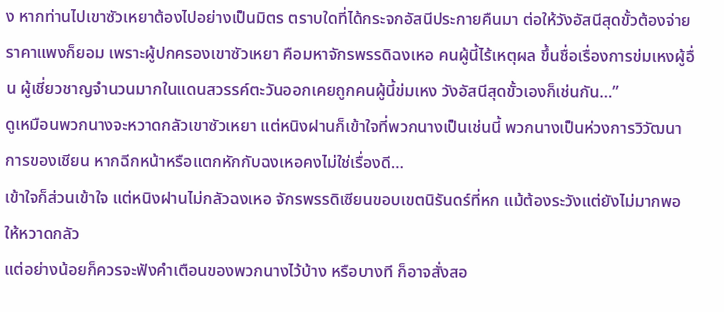ง หากท่านไปเขาซัวเหยาต้องไปอย่างเป็นมิตร ตราบใดที่ได้กระจกอัสนีประกายคืนมา ต่อให้วังอัสนีสุดขั้วต้องจ่ายราคาแพงก็ยอม เพราะผู้ปกครองเขาซัวเหยา คือมหาจักรพรรดิฉงเหอ คนผู้นี้ไร้เหตุผล ขึ้นชื่อเรื่องการข่มเหงผู้อื่น ผู้เชี่ยวชาญจำนวนมากในแดนสวรรค์ตะวันออกเคยถูกคนผู้นี้ข่มเหง วังอัสนีสุดขั้วเองก็เช่นกัน…”
ดูเหมือนพวกนางจะหวาดกลัวเขาซัวเหยา แต่หนิงฝานก็เข้าใจที่พวกนางเป็นเช่นนี้ พวกนางเป็นห่วงการวิวัฒนาการของเชียน หากฉีกหน้าหรือแตกหักกับฉงเหอคงไม่ใช่เรื่องดี…
เข้าใจก็ส่วนเข้าใจ แต่หนิงฝานไม่กลัวฉงเหอ จักรพรรดิเซียนขอบเขตนิรันดร์ที่หก แม้ต้องระวังแต่ยังไม่มากพอให้หวาดกลัว
แต่อย่างน้อยก็ควรจะฟังคำเตือนของพวกนางไว้บ้าง หรือบางที ก็อาจสั่งสอ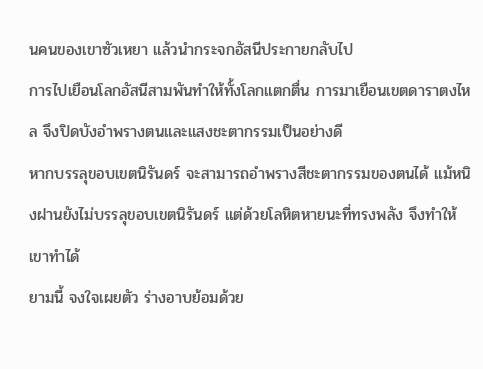นคนของเขาซัวเหยา แล้วนำกระจกอัสนีประกายกลับไป
การไปเยือนโลกอัสนีสามพันทำให้ทั้งโลกแตกตื่น การมาเยือนเขตดาราตงไหล จึงปิดบังอำพรางตนและแสงชะตากรรมเป็นอย่างดี
หากบรรลุขอบเขตนิรันดร์ จะสามารถอำพรางสีชะตากรรมของตนได้ แม้หนิงฝานยังไม่บรรลุขอบเขตนิรันดร์ แต่ด้วยโลหิตหายนะที่ทรงพลัง จึงทำให้เขาทำได้
ยามนี้ จงใจเผยตัว ร่างอาบย้อมด้วย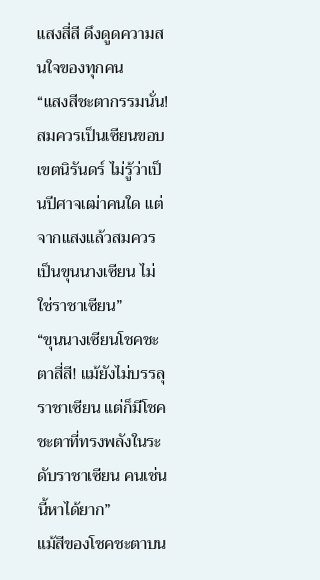แสงสี่สี ดึงดูดความสนใจของทุกคน
“แสงสีชะตากรรมนั่น! สมควรเป็นเซียนขอบเขตนิรันดร์ ไม่รู้ว่าเป็นปีศาจเฒ่าคนใด แต่จากแสงแล้วสมควรเป็นขุนนางเซียน ไม่ใช่ราชาเซียน”
“ขุนนางเซียนโชคชะตาสี่สี! แม้ยังไม่บรรลุราชาเซียน แต่ก็มีโชคชะตาที่ทรงพลังในระดับราชาเซียน คนเช่นนี้หาได้ยาก”
แม้สีของโชคชะตาบน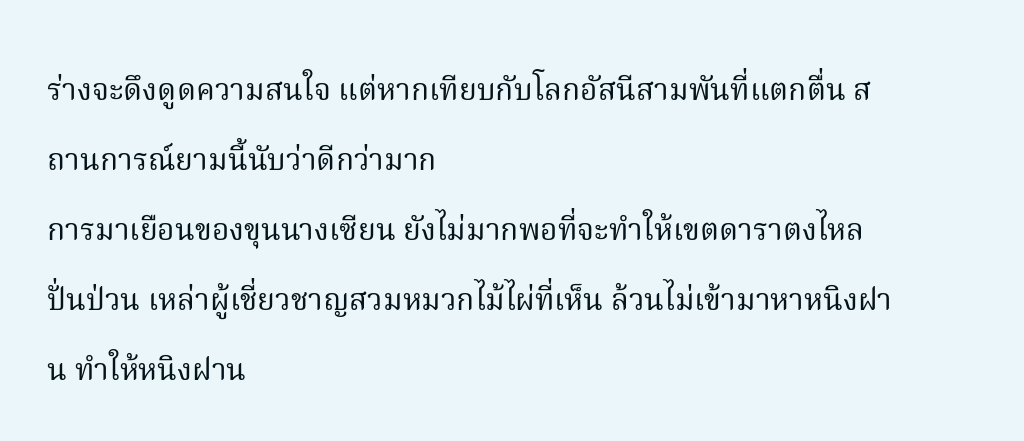ร่างจะดึงดูดความสนใจ แต่หากเทียบกับโลกอัสนีสามพันที่แตกตื่น สถานการณ์ยามนี้นับว่าดีกว่ามาก
การมาเยือนของขุนนางเซียน ยังไม่มากพอที่จะทำให้เขตดาราตงไหลปั่นป่วน เหล่าผู้เชี่ยวชาญสวมหมวกไม้ไผ่ที่เห็น ล้วนไม่เข้ามาหาหนิงฝาน ทำให้หนิงฝาน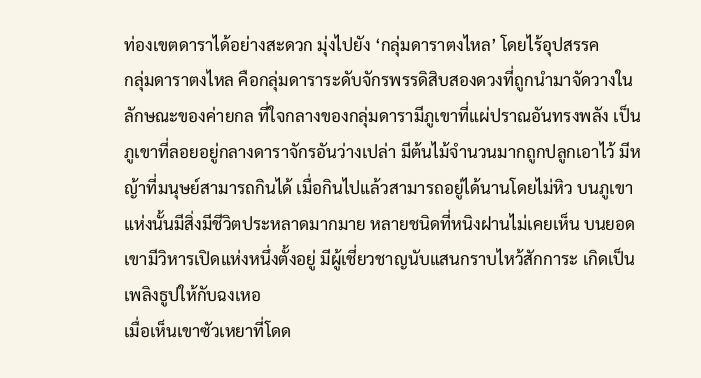ท่องเขตดาราได้อย่างสะดวก มุ่งไปยัง ‘กลุ่มดาราตงไหล’ โดยไร้อุปสรรค
กลุ่มดาราตงไหล คือกลุ่มดาราระดับจักรพรรดิสิบสองดวงที่ถูกนำมาจัดวางในลักษณะของค่ายกล ที่ใจกลางของกลุ่มดารามีภูเขาที่แผ่ปราณอันทรงพลัง เป็นภูเขาที่ลอยอยู่กลางดาราจักรอันว่างเปล่า มีต้นไม้จำนวนมากถูกปลูกเอาไว้ มีหญ้าที่มนุษย์สามารถกินได้ เมื่อกินไปแล้วสามารถอยู่ได้นานโดยไม่หิว บนภูเขาแห่งนั้นมีสิ่งมีชีวิตประหลาดมากมาย หลายชนิดที่หนิงฝานไม่เคยเห็น บนยอดเขามีวิหารเปิดแห่งหนึ่งตั้งอยู่ มีผู้เชี่ยวชาญนับแสนกราบไหว้สักการะ เกิดเป็นเพลิงธูปให้กับฉงเหอ
เมื่อเห็นเขาซัวเหยาที่โดด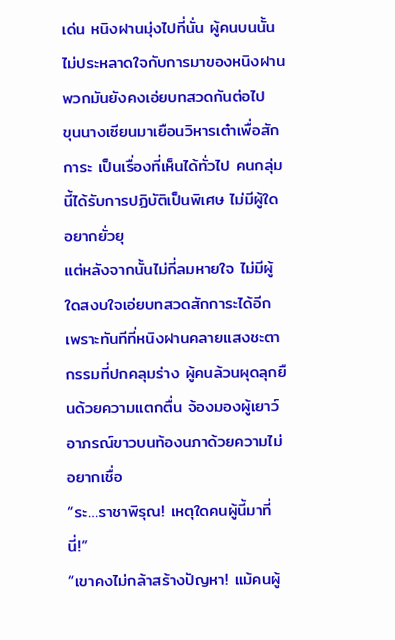เด่น หนิงฝานมุ่งไปที่นั่น ผู้คนบนนั้นไม่ประหลาดใจกับการมาของหนิงฝาน พวกมันยังคงเอ่ยบทสวดกันต่อไป
ขุนนางเซียนมาเยือนวิหารเต๋าเพื่อสักการะ เป็นเรื่องที่เห็นได้ทั่วไป คนกลุ่มนี้ได้รับการปฏิบัติเป็นพิเศษ ไม่มีผู้ใดอยากยั่วยุ
แต่หลังจากนั้นไม่กี่ลมหายใจ ไม่มีผู้ใดสงบใจเอ่ยบทสวดสักการะได้อีก
เพราะทันทีที่หนิงฝานคลายแสงชะตากรรมที่ปกคลุมร่าง ผู้คนล้วนผุดลุกยืนด้วยความแตกตื่น จ้องมองผู้เยาว์อาภรณ์ขาวบนท้องนภาด้วยความไม่อยากเชื่อ
“ระ…ราชาพิรุณ! เหตุใดคนผู้นี้มาที่นี่!”
“เขาคงไม่กล้าสร้างปัญหา! แม้คนผู้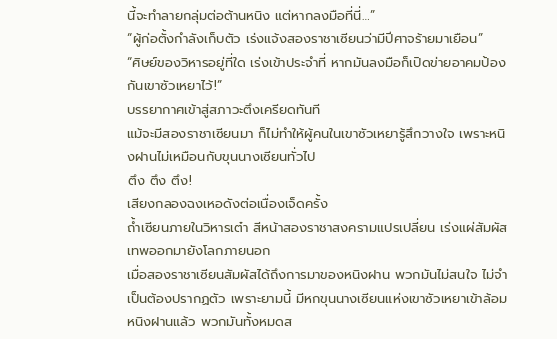นี้จะทำลายกลุ่มต่อต้านหนิง แต่หากลงมือที่นี่…”
“ผู้ก่อตั้งกำลังเก็บตัว เร่งแจ้งสองราชาเซียนว่ามีปีศาจร้ายมาเยือน”
“ศิษย์ของวิหารอยู่ที่ใด เร่งเข้าประจำที่ หากมันลงมือก็เปิดข่ายอาคมป้องกันเขาซัวเหยาไว้!”
บรรยากาศเข้าสู่สภาวะตึงเครียดทันที
แม้จะมีสองราชาเซียนมา ก็ไม่ทำให้ผู้คนในเขาซัวเหยารู้สึกวางใจ เพราะหนิงฝานไม่เหมือนกับขุนนางเซียนทั่วไป
ตึง ตึง ตึง!
เสียงกลองฉงเหอดังต่อเนื่องเจ็ดครั้ง
ถ้ำเซียนภายในวิหารเต๋า สีหน้าสองราชาสงครามแปรเปลี่ยน เร่งแผ่สัมผัสเทพออกมายังโลกภายนอก
เมื่อสองราชาเซียนสัมผัสได้ถึงการมาของหนิงฝาน พวกมันไม่สนใจ ไม่จำเป็นต้องปรากฏตัว เพราะยามนี้ มีหกขุนนางเซียนแห่งเขาซัวเหยาเข้าล้อมหนิงฝานแล้ว พวกมันทั้งหมดส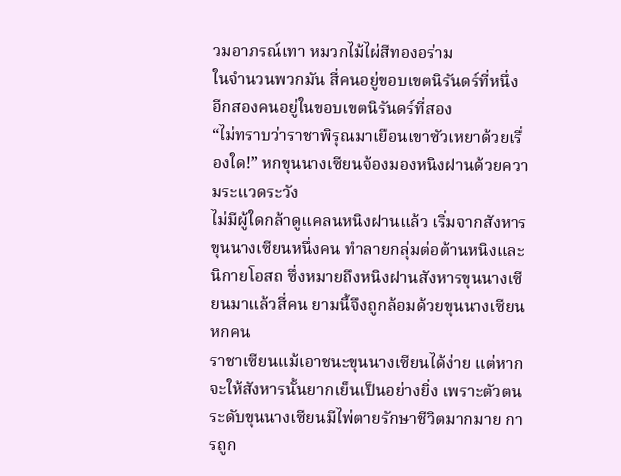วมอาภรณ์เทา หมวกไม้ไผ่สีทองอร่าม
ในจำนวนพวกมัน สี่คนอยู่ขอบเขตนิรันดร์ที่หนึ่ง อีกสองคนอยู่ในขอบเขตนิรันดร์ที่สอง
“ไม่ทราบว่าราชาพิรุณมาเยือนเขาซัวเหยาด้วยเรื่องใด!” หกขุนนางเซียนจ้องมองหนิงฝานด้วยความระแวดระวัง
ไม่มีผู้ใดกล้าดูแคลนหนิงฝานแล้ว เริ่มจากสังหารขุนนางเซียนหนึ่งคน ทำลายกลุ่มต่อต้านหนิงและนิกายโอสถ ซึ่งหมายถึงหนิงฝานสังหารขุนนางเซียนมาแล้วสี่คน ยามนี้จึงถูกล้อมด้วยขุนนางเซียนหกคน
ราชาเซียนแม้เอาชนะขุนนางเซียนได้ง่าย แต่หากจะให้สังหารนั้นยากเย็นเป็นอย่างยิ่ง เพราะตัวตนระดับขุนนางเซียนมีไพ่ตายรักษาชีวิตมากมาย การถูก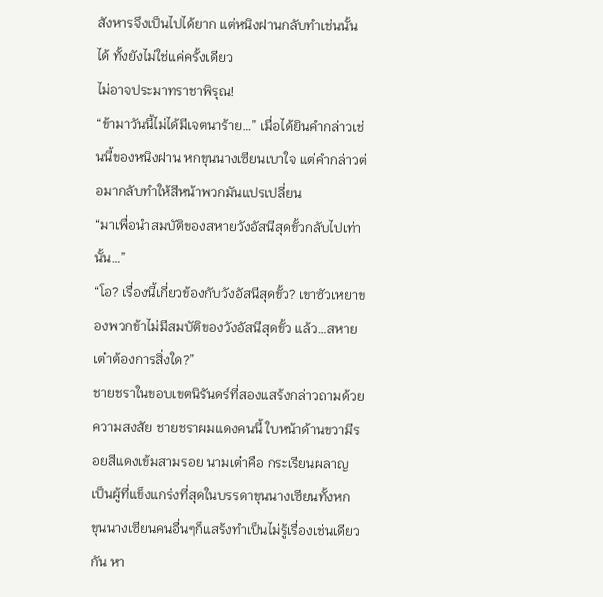สังหารจึงเป็นไปได้ยาก แต่หนิงฝานกลับทำเช่นนั้นได้ ทั้งยังไม่ใช่แค่ครั้งเดียว
ไม่อาจประมาทราชาพิรุณ!
“ข้ามาวันนี้ไม่ได้มีเจตนาร้าย…” เมื่อได้ยินคำกล่าวเช่นนี้ของหนิงฝาน หกขุนนางเซียนเบาใจ แต่คำกล่าวต่อมากลับทำให้สีหน้าพวกมันแปรเปลี่ยน
“มาเพื่อนำสมบัติของสหายวังอัสนีสุดขั้วกลับไปเท่านั้น…”
“โอ? เรื่องนี้เกี่ยวข้องกับวังอัสนีสุดขั้ว? เขาซัวเหยาของพวกข้าไม่มีสมบัติของวังอัสนีสุดขั้ว แล้ว…สหายเต๋าต้องการสิ่งใด?”
ชายชราในขอบเขตนิรันดร์ที่สองแสร้งกล่าวถามด้วยความสงสัย ชายชราผมแดงคนนี้ ใบหน้าด้านขวามีรอยสีแดงเข้มสามรอย นามเต๋าคือ กระเรียนผลาญ เป็นผู้ที่แข็งแกร่งที่สุดในบรรดาขุนนางเซียนทั้งหก
ขุนนางเซียนคนอื่นๆก็แสร้งทำเป็นไม่รู้เรื่องเช่นเดียวกัน หา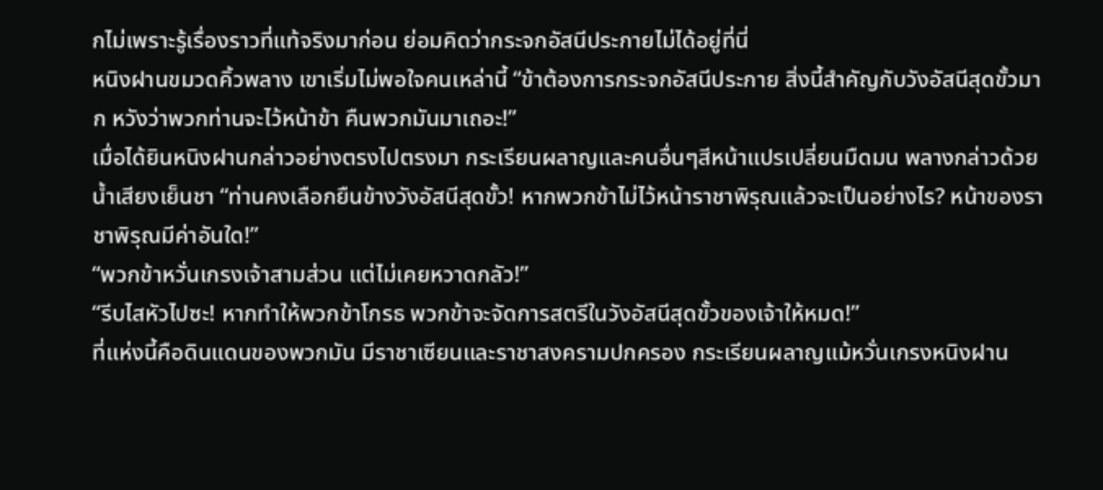กไม่เพราะรู้เรื่องราวที่แท้จริงมาก่อน ย่อมคิดว่ากระจกอัสนีประกายไม่ได้อยู่ที่นี่
หนิงฝานขมวดคิ้วพลาง เขาเริ่มไม่พอใจคนเหล่านี้ “ข้าต้องการกระจกอัสนีประกาย สิ่งนี้สำคัญกับวังอัสนีสุดขั้วมาก หวังว่าพวกท่านจะไว้หน้าข้า คืนพวกมันมาเถอะ!”
เมื่อได้ยินหนิงฝานกล่าวอย่างตรงไปตรงมา กระเรียนผลาญและคนอื่นๆสีหน้าแปรเปลี่ยนมืดมน พลางกล่าวด้วยน้ำเสียงเย็นชา “ท่านคงเลือกยืนข้างวังอัสนีสุดขั้ว! หากพวกข้าไม่ไว้หน้าราชาพิรุณแล้วจะเป็นอย่างไร? หน้าของราชาพิรุณมีค่าอันใด!”
“พวกข้าหวั่นเกรงเจ้าสามส่วน แต่ไม่เคยหวาดกลัว!”
“รีบไสหัวไปซะ! หากทำให้พวกข้าโกรธ พวกข้าจะจัดการสตรีในวังอัสนีสุดขั้วของเจ้าให้หมด!”
ที่แห่งนี้คือดินแดนของพวกมัน มีราชาเซียนและราชาสงครามปกครอง กระเรียนผลาญแม้หวั่นเกรงหนิงฝาน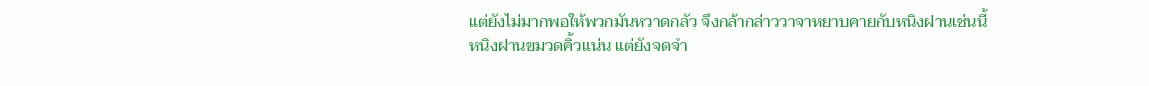แต่ยังไม่มากพอให้พวกมันหวาดกลัว จึงกล้ากล่าววาจาหยาบคายกับหนิงฝานเช่นนี้
หนิงฝานขมวดคิ้วแน่น แต่ยังจดจำ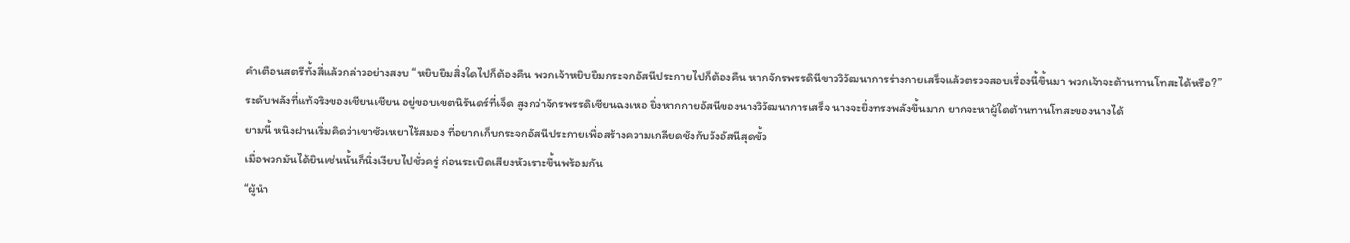คำเตือนสตรีทั้งสี่แล้วกล่าวอย่างสงบ “หยิบยืมสิ่งใดไปก็ต้องคืน พวกเจ้าหยิบยืมกระจกอัสนีประกายไปก็ต้องคืน หากจักรพรรดินีขาววิวัฒนาการร่างกายเสร็จแล้วตรวจสอบเรื่องนี้ขึ้นมา พวกเจ้าจะต้านทานโทสะได้หรือ?”
ระดับพลังที่แท้จริงของเชียนเชียน อยู่ขอบเขตนิรันดร์ที่เจ็ด สูงกว่าจักรพรรดิเซียนฉงเหอ ยิ่งหากกายอัสนีของนางวิวัฒนาการเสร็จ นางจะยิ่งทรงพลังขึ้นมาก ยากจะหาผู้ใดต้านทานโทสะของนางได้
ยามนี้ หนิงฝานเริ่มคิดว่าเขาซัวเหยาไร้สมอง ที่อยากเก็บกระจกอัสนีประกายเพื่อสร้างความเกลียดชังกับวังอัสนีสุดขั้ว
เมื่อพวกมันได้ยินเช่นนั้นก็นิ่งเงียบไปชั่วครู่ ก่อนระเบิดเสียงหัวเราะขึ้นพร้อมกัน
“ผู้นำ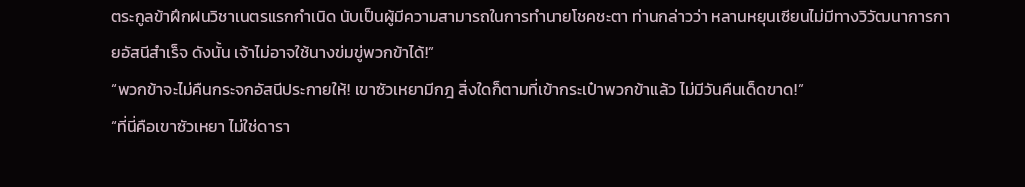ตระกูลข้าฝึกฝนวิชาเนตรแรกกำเนิด นับเป็นผู้มีความสามารถในการทำนายโชคชะตา ท่านกล่าวว่า หลานหยุนเซียนไม่มีทางวิวัฒนาการกายอัสนีสำเร็จ ดังนั้น เจ้าไม่อาจใช้นางข่มขู่พวกข้าได้!”
“พวกข้าจะไม่คืนกระจกอัสนีประกายให้! เขาซัวเหยามีกฎ สิ่งใดก็ตามที่เข้ากระเป๋าพวกข้าแล้ว ไม่มีวันคืนเด็ดขาด!”
“ที่นี่คือเขาซัวเหยา ไม่ใช่ดารา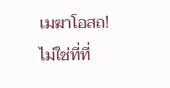เมฆาโอสถ! ไม่ใช่ที่ที่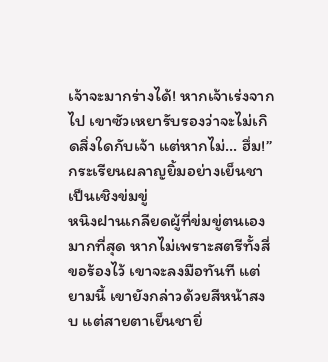เจ้าจะมากร่างได้! หากเจ้าเร่งจากไป เขาซัวเหยารับรองว่าจะไม่เกิดสิ่งใดกับเจ้า แต่หากไม่… ฮึ่ม!”
กระเรียนผลาญยิ้มอย่างเย็นชาเป็นเชิงข่มขู่
หนิงฝานเกลียดผู้ที่ข่มขู่ตนเองมากที่สุด หากไม่เพราะสตรีทั้งสี่ขอร้องไว้ เขาจะลงมือทันที แต่ยามนี้ เขายังกล่าวด้วยสีหน้าสงบ แต่สายตาเย็นชายิ่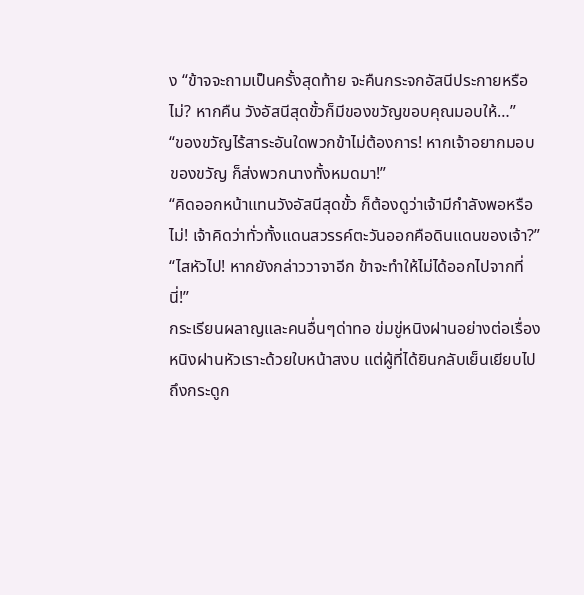ง “ข้าจจะถามเป็นครั้งสุดท้าย จะคืนกระจกอัสนีประกายหรือไม่? หากคืน วังอัสนีสุดขั้วก็มีของขวัญขอบคุณมอบให้…”
“ของขวัญไร้สาระอันใดพวกข้าไม่ต้องการ! หากเจ้าอยากมอบของขวัญ ก็ส่งพวกนางทั้งหมดมา!”
“คิดออกหน้าแทนวังอัสนีสุดขั้ว ก็ต้องดูว่าเจ้ามีกำลังพอหรือไม่! เจ้าคิดว่าทั่วทั้งแดนสวรรค์ตะวันออกคือดินแดนของเจ้า?”
“ไสหัวไป! หากยังกล่าววาจาอีก ข้าจะทำให้ไม่ได้ออกไปจากที่นี่!”
กระเรียนผลาญและคนอื่นๆด่าทอ ข่มขู่หนิงฝานอย่างต่อเรื่อง
หนิงฝานหัวเราะด้วยใบหน้าสงบ แต่ผู้ที่ได้ยินกลับเย็นเยียบไปถึงกระดูก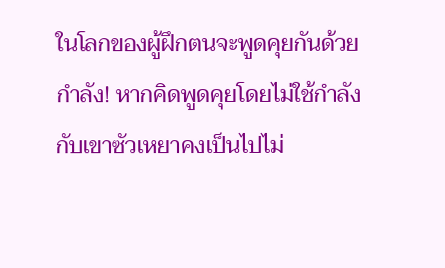ในโลกของผู้ฝึกตนจะพูดคุยกันด้วยกำลัง! หากคิดพูดคุยโดยไม่ใช้กำลังกับเขาซัวเหยาคงเป็นไปไม่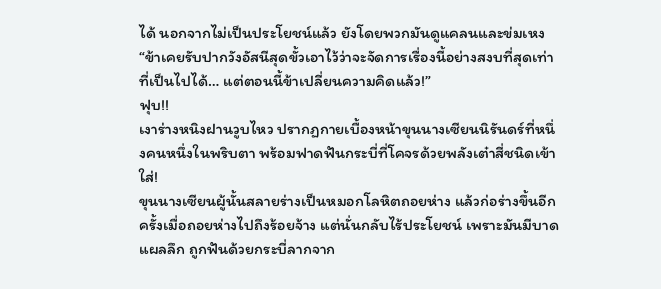ได้ นอกจากไม่เป็นประโยชน์แล้ว ยังโดยพวกมันดูแคลนและข่มเหง
“ข้าเคยรับปากวังอัสนีสุดขั้วเอาไว้ว่าจะจัดการเรื่องนี้อย่างสงบที่สุดเท่าที่เป็นไปได้… แต่ตอนนี้ข้าเปลี่ยนความคิดแล้ว!”
ฟุบ!!
เงาร่างหนิงฝานวูบไหว ปรากฏกายเบื้องหน้าขุนนางเซียนนิรันดร์ที่หนึ่งคนหนึ่งในพริบตา พร้อมฟาดฟันกระบี่ที่โคจรด้วยพลังเต๋าสี่ชนิดเข้าใส่!
ขุนนางเซียนผู้นั้นสลายร่างเป็นหมอกโลหิตถอยห่าง แล้วก่อร่างขึ้นอีกครั้งเมื่อถอยห่างไปถึงร้อยจ้าง แต่นั่นกลับไร้ประโยชน์ เพราะมันมีบาดแผลลึก ถูกฟันด้วยกระบี่ลากจาก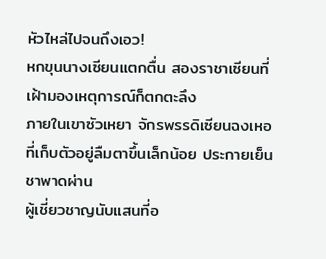หัวไหล่ไปจนถึงเอว!
หกขุนนางเซียนแตกตื่น สองราชาเซียนที่เฝ้ามองเหตุการณ์ก็ตกตะลึง
ภายในเขาซัวเหยา จักรพรรดิเซียนฉงเหอที่เก็บตัวอยู่ลืมตาขึ้นเล็กน้อย ประกายเย็นชาพาดผ่าน
ผู้เชี่ยวชาญนับแสนที่อ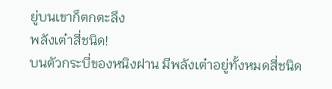ยู่บนเขาก็ตกตะลึง
พลังเต๋าสี่ชนิด!
บนตัวกระบี่ของหนิงฝาน มีพลังเต๋าอยู่ทั้งหมดสี่ชนิด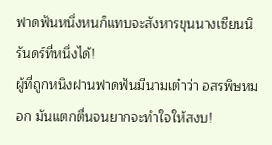ฟาดฟันหนึ่งหนก็แทบจะสังหารขุนนางเซียนนิรันดร์ที่หนึ่งได้!
ผู้ที่ถูกหนิงฝานฟาดฟันมีนามเต๋าว่า อสรพิษหมอก มันแตกตื่นจนยากจะทำใจให้สงบ!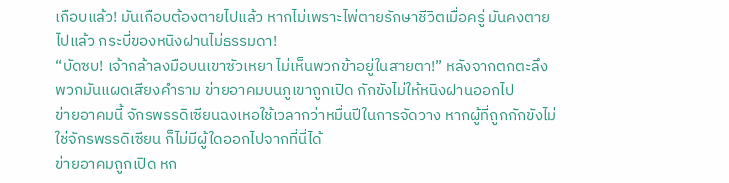เกือบแล้ว! มันเกือบต้องตายไปแล้ว หากไม่เพราะไพ่ตายรักษาชีวิตเมื่อครู่ มันคงตายไปแล้ว กระบี่ของหนิงฝานไม่ธรรมดา!
“บัดซบ! เจ้ากล้าลงมือบนเขาซัวเหยา ไม่เห็นพวกข้าอยู่ในสายตา!” หลังจากตกตะลึง พวกมันแผดเสียงคำราม ข่ายอาคมบนภูเขาถูกเปิด กักขังไม่ให้หนิงฝานออกไป
ข่ายอาคมนี้ จักรพรรดิเซียนฉงเหอใช้เวลากว่าหมื่นปีในการจัดวาง หากผู้ที่ถูกกักขังไม่ใช่จักรพรรดิเซียน ก็ไม่มีผู้ใดออกไปจากที่นี่ได้
ข่ายอาคมถูกเปิด หก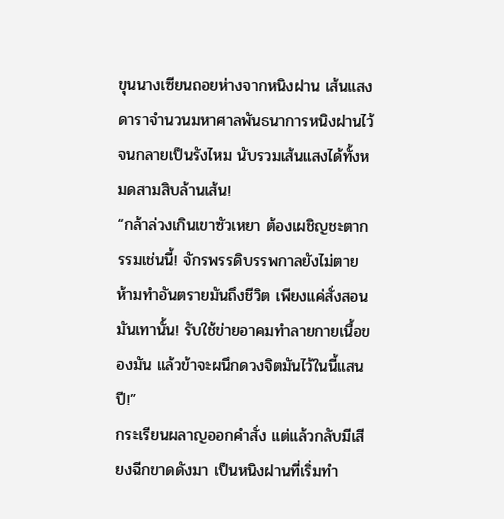ขุนนางเซียนถอยห่างจากหนิงฝาน เส้นแสงดาราจำนวนมหาศาลพันธนาการหนิงฝานไว้จนกลายเป็นรังไหม นับรวมเส้นแสงได้ทั้งหมดสามสิบล้านเส้น!
“กล้าล่วงเกินเขาซัวเหยา ต้องเผชิญชะตากรรมเช่นนี้! จักรพรรดิบรรพกาลยังไม่ตาย ห้ามทำอันตรายมันถึงชีวิต เพียงแค่สั่งสอนมันเทานั้น! รับใช้ข่ายอาคมทำลายกายเนื้อของมัน แล้วข้าจะผนึกดวงจิตมันไว้ในนี้แสนปี!”
กระเรียนผลาญออกคำสั่ง แต่แล้วกลับมีเสียงฉีกขาดดังมา เป็นหนิงฝานที่เริ่มทำ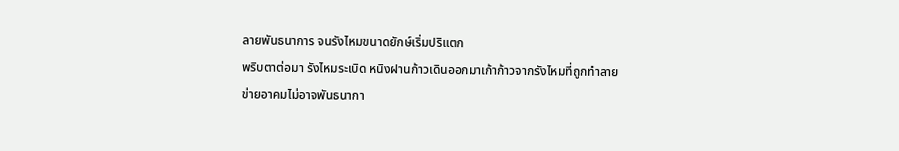ลายพันธนาการ จนรังไหมขนาดยักษ์เริ่มปริแตก
พริบตาต่อมา รังไหมระเบิด หนิงฝานก้าวเดินออกมาเก้าก้าวจากรังไหมที่ถูกทำลาย
ข่ายอาคมไม่อาจพันธนากา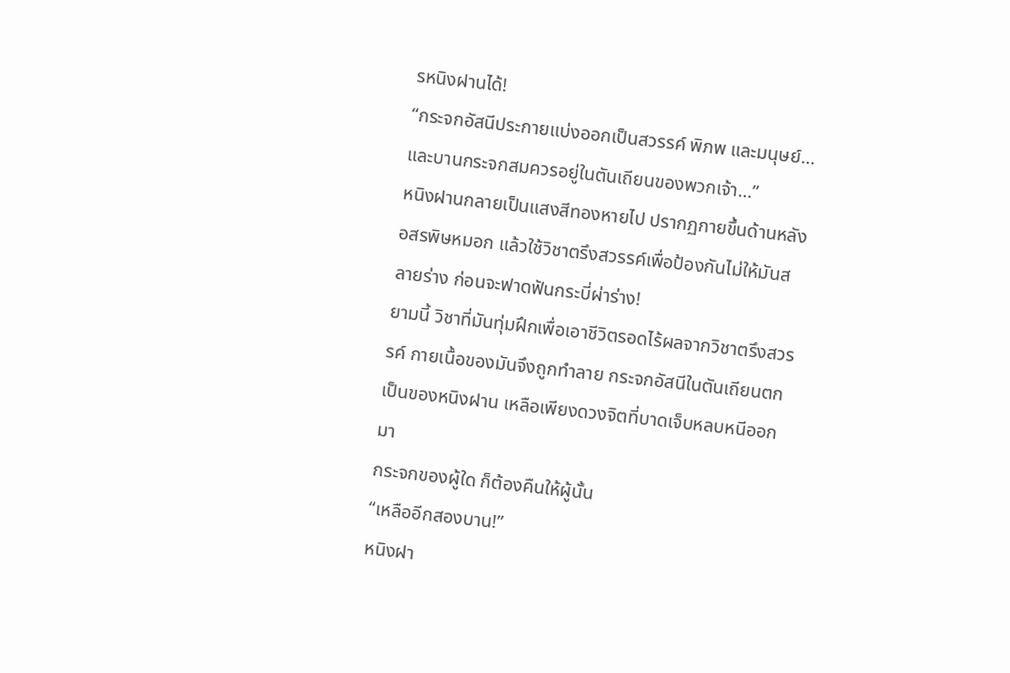รหนิงฝานได้!
“กระจกอัสนีประกายแบ่งออกเป็นสวรรค์ พิภพ และมนุษย์… และบานกระจกสมควรอยู่ในตันเถียนของพวกเจ้า…”
หนิงฝานกลายเป็นแสงสีทองหายไป ปรากฏกายขึ้นด้านหลังอสรพิษหมอก แล้วใช้วิชาตรึงสวรรค์เพื่อป้องกันไม่ให้มันสลายร่าง ก่อนจะฟาดฟันกระบี่ผ่าร่าง!
ยามนี้ วิชาที่มันทุ่มฝึกเพื่อเอาชีวิตรอดไร้ผลจากวิชาตรึงสวรรค์ กายเนื้อของมันจึงถูกทำลาย กระจกอัสนีในตันเถียนตกเป็นของหนิงฝาน เหลือเพียงดวงจิตที่บาดเจ็บหลบหนีออกมา
กระจกของผู้ใด ก็ต้องคืนให้ผู้นั้น
“เหลืออีกสองบาน!”
หนิงฝา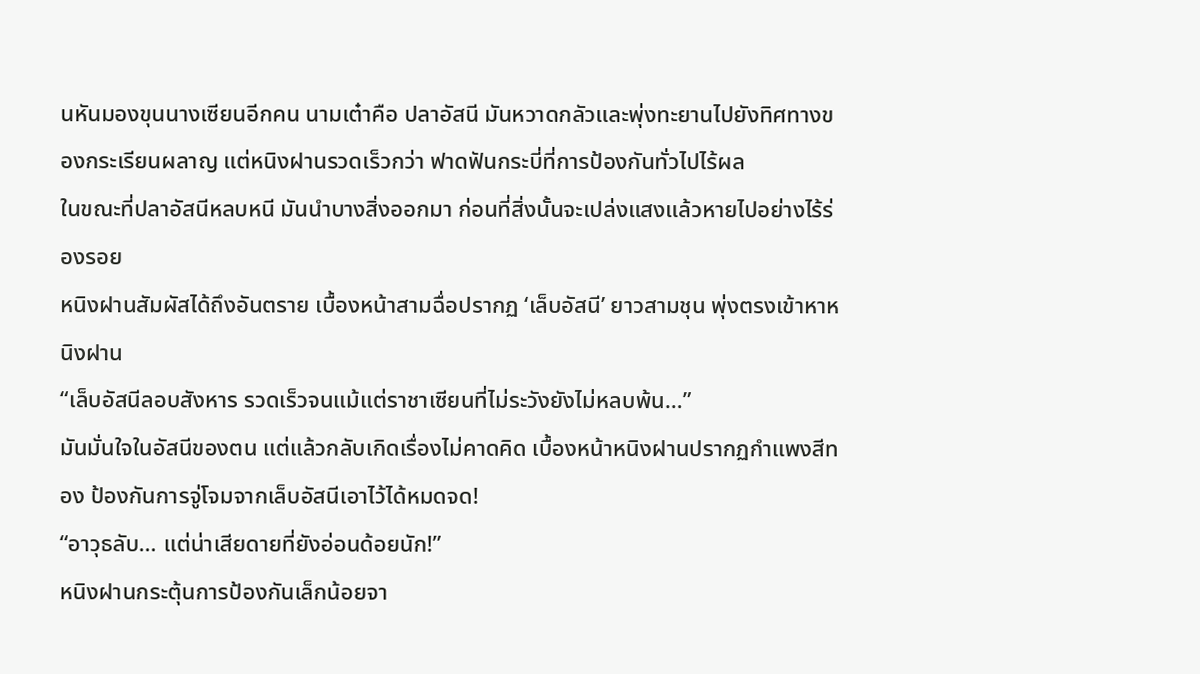นหันมองขุนนางเซียนอีกคน นามเต๋าคือ ปลาอัสนี มันหวาดกลัวและพุ่งทะยานไปยังทิศทางของกระเรียนผลาญ แต่หนิงฝานรวดเร็วกว่า ฟาดฟันกระบี่ที่การป้องกันทั่วไปไร้ผล
ในขณะที่ปลาอัสนีหลบหนี มันนำบางสิ่งออกมา ก่อนที่สิ่งนั้นจะเปล่งแสงแล้วหายไปอย่างไร้ร่องรอย
หนิงฝานสัมผัสได้ถึงอันตราย เบื้องหน้าสามฉื่อปรากฏ ‘เล็บอัสนี’ ยาวสามชุน พุ่งตรงเข้าหาหนิงฝาน
“เล็บอัสนีลอบสังหาร รวดเร็วจนแม้แต่ราชาเซียนที่ไม่ระวังยังไม่หลบพ้น…”
มันมั่นใจในอัสนีของตน แต่แล้วกลับเกิดเรื่องไม่คาดคิด เบื้องหน้าหนิงฝานปรากฏกำแพงสีทอง ป้องกันการจู่โจมจากเล็บอัสนีเอาไว้ได้หมดจด!
“อาวุธลับ… แต่น่าเสียดายที่ยังอ่อนด้อยนัก!”
หนิงฝานกระตุ้นการป้องกันเล็กน้อยจา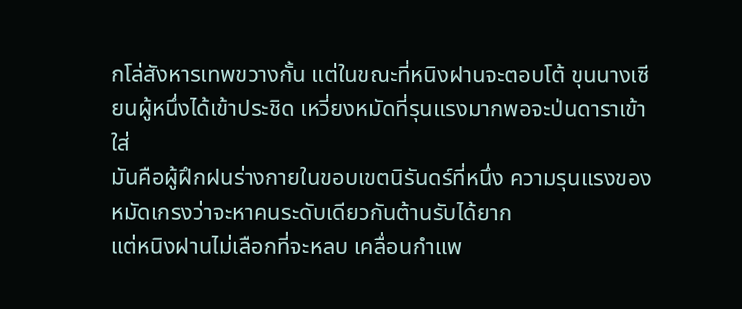กโล่สังหารเทพขวางกั้น แต่ในขณะที่หนิงฝานจะตอบโต้ ขุนนางเซียนผู้หนึ่งได้เข้าประชิด เหวี่ยงหมัดที่รุนแรงมากพอจะป่นดาราเข้าใส่
มันคือผู้ฝึกฝนร่างกายในขอบเขตนิรันดร์ที่หนึ่ง ความรุนแรงของหมัดเกรงว่าจะหาคนระดับเดียวกันต้านรับได้ยาก
แต่หนิงฝานไม่เลือกที่จะหลบ เคลื่อนกำแพ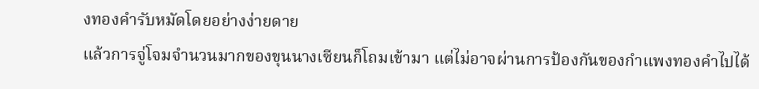งทองคำรับหมัดโดยอย่างง่ายดาย
แล้วการจู่โจมจำนวนมากของขุนนางเซียนก็โถมเข้ามา แต่ไม่อาจผ่านการป้องกันของกำแพงทองคำไปได้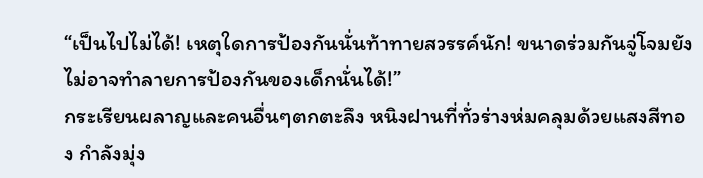“เป็นไปไม่ได้! เหตุใดการป้องกันนั่นท้าทายสวรรค์นัก! ขนาดร่วมกันจู่โจมยังไม่อาจทำลายการป้องกันของเด็กนั่นได้!”
กระเรียนผลาญและคนอื่นๆตกตะลึง หนิงฝานที่ทั่วร่างห่มคลุมด้วยแสงสีทอง กำลังมุ่ง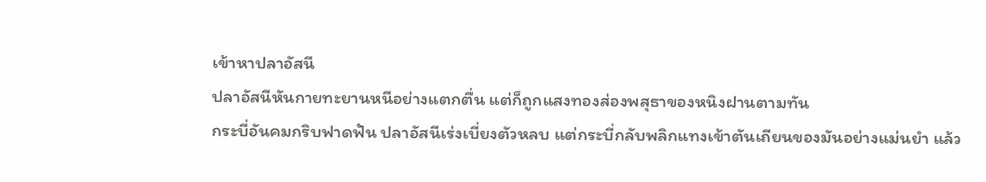เข้าหาปลาอัสนี
ปลาอัสนีหันกายทะยานหนีอย่างแตกตื่น แต่ก็ถูกแสงทองส่องพสุธาของหนิงฝานตามทัน
กระบี่อันคมกริบฟาดฟัน ปลาอัสนีเร่งเบี่ยงตัวหลบ แต่กระบี่กลับพลิกแทงเข้าตันเถียนของมันอย่างแม่นยำ แล้ว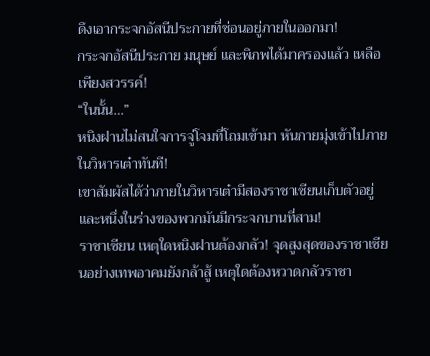ดึงเอากระจกอัสนีประกายที่ซ่อนอยู่ภายในออกมา!
กระจกอัสนีประกาย มนุษย์ และพิภพได้มาครองแล้ว เหลือเพียงสวรรค์!
“ในนั้น…”
หนิงฝานไม่สนใจการจู่โจมที่โถมเข้ามา หันกายมุ่งเข้าไปภายในวิหารเต๋าทันที!
เขาสัมผัสได้ว่าภายในวิหารเต๋ามีสองราชาเซียนเก็บตัวอยู่ และหนึ่งในร่างของพวกมันมีกระจกบานที่สาม!
ราชาเซียน เหตุใดหนิงฝานต้องกลัว! จุดสูงสุดของราชาเซียนอย่างเทพอาคมยังกล้าสู้ เหตุใดต้องหวาดกลัวราชา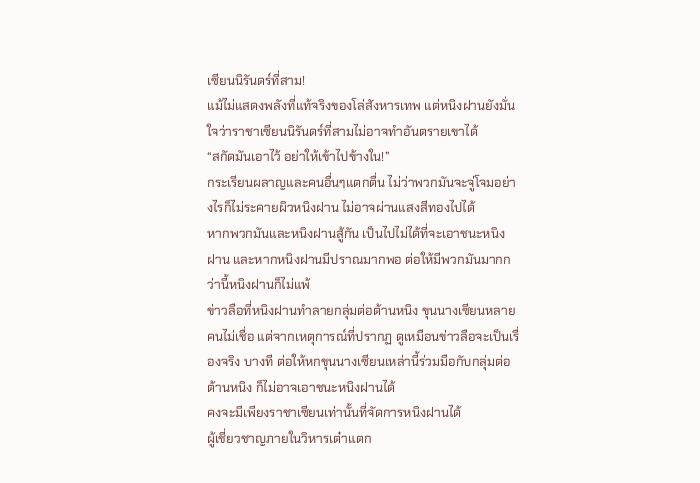เซียนนิรันดร์ที่สาม!
แม้ไม่แสดงพลังที่แท้จริงของโล่สังหารเทพ แต่หนิงฝานยังมั่นใจว่าราชาเซียนนิรันดร์ที่สามไม่อาจทำอันตรายเขาได้
“สกัดมันเอาไว้ อย่าให้เข้าไปข้างใน!”
กระเรียนผลาญและคนอื่นๆแตกตื่น ไม่ว่าพวกมันจะจู่โจมอย่างไรก็ไม่ระคายผิวหนิงฝาน ไม่อาจผ่านแสงสีทองไปได้
หากพวกมันและหนิงฝานสู้กัน เป็นไปไม่ได้ที่จะเอาชนะหนิงฝาน และหากหนิงฝานมีปราณมากพอ ต่อให้มีพวกมันมากกว่านี้หนิงฝานก็ไม่แพ้
ข่าวลือที่หนิงฝานทำลายกลุ่มต่อต้านหนิง ขุนนางเซียนหลายคนไม่เชื่อ แต่จากเหตุการณ์ที่ปรากฏ ดูเหมือนข่าวลือจะเป็นเรื่องจริง บางที ต่อให้หกขุนนางเซียนเหล่านี้ร่วมมือกับกลุ่มต่อต้านหนิง ก็ไม่อาจเอาชนะหนิงฝานได้
คงจะมีเพียงราชาเซียนเท่านั้นที่จัดการหนิงฝานได้
ผู้เชี่ยวชาญภายในวิหารเต๋าแตก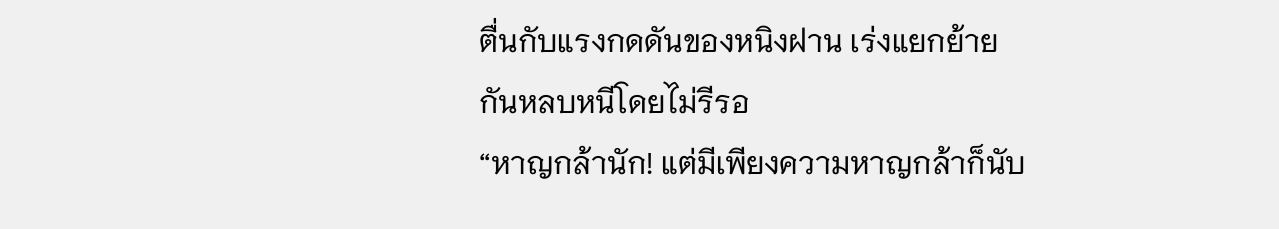ตื่นกับแรงกดดันของหนิงฝาน เร่งแยกย้ายกันหลบหนีโดยไม่รีรอ
“หาญกล้านัก! แต่มีเพียงความหาญกล้าก็นับ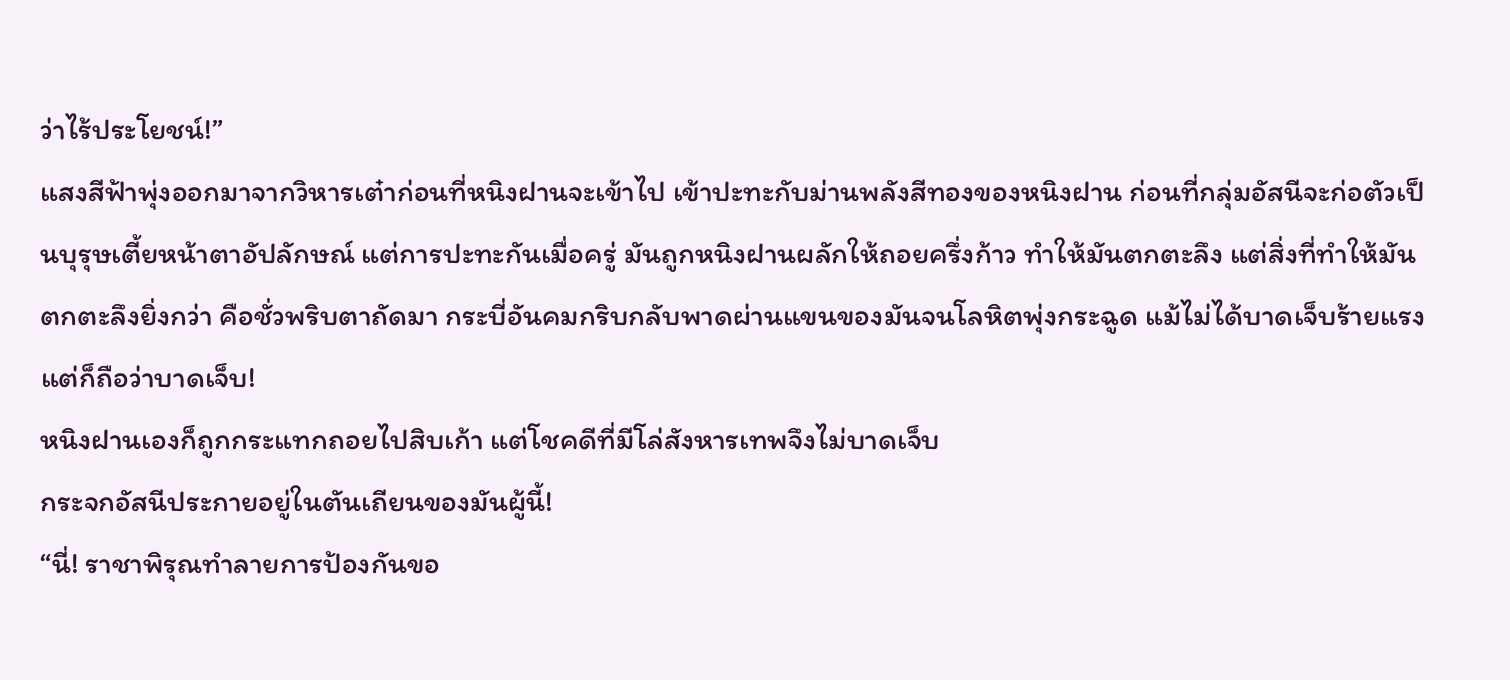ว่าไร้ประโยชน์!”
แสงสีฟ้าพุ่งออกมาจากวิหารเต๋าก่อนที่หนิงฝานจะเข้าไป เข้าปะทะกับม่านพลังสีทองของหนิงฝาน ก่อนที่กลุ่มอัสนีจะก่อตัวเป็นบุรุษเตี้ยหน้าตาอัปลักษณ์ แต่การปะทะกันเมื่อครู่ มันถูกหนิงฝานผลักให้ถอยครึ่งก้าว ทำให้มันตกตะลึง แต่สิ่งที่ทำให้มันตกตะลึงยิ่งกว่า คือชั่วพริบตาถัดมา กระบี่อันคมกริบกลับพาดผ่านแขนของมันจนโลหิตพุ่งกระฉูด แม้ไม่ได้บาดเจ็บร้ายแรง แต่ก็ถือว่าบาดเจ็บ!
หนิงฝานเองก็ถูกกระแทกถอยไปสิบเก้า แต่โชคดีที่มีโล่สังหารเทพจึงไม่บาดเจ็บ
กระจกอัสนีประกายอยู่ในตันเถียนของมันผู้นี้!
“นี่! ราชาพิรุณทำลายการป้องกันขอ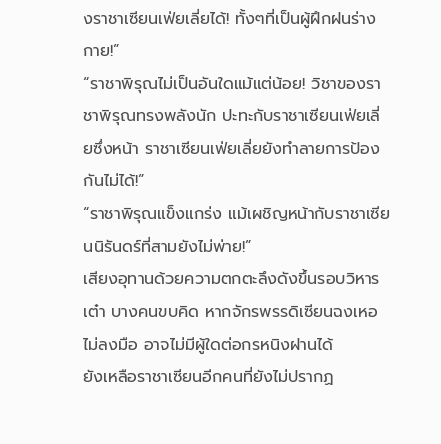งราชาเซียนเฟ่ยเลี่ยได้! ทั้งๆที่เป็นผู้ฝึกฝนร่างกาย!”
“ราชาพิรุณไม่เป็นอันใดแม้แต่น้อย! วิชาของราชาพิรุณทรงพลังนัก ปะทะกับราชาเซียนเฟ่ยเลี่ยซึ่งหน้า ราชาเซียนเฟ่ยเลี่ยยังทำลายการป้องกันไม่ได้!”
“ราชาพิรุณแข็งแกร่ง แม้เผชิญหน้ากับราชาเซียนนิรันดร์ที่สามยังไม่พ่าย!”
เสียงอุทานด้วยความตกตะลึงดังขึ้นรอบวิหารเต๋า บางคนขบคิด หากจักรพรรดิเซียนฉงเหอไม่ลงมือ อาจไม่มีผู้ใดต่อกรหนิงฝานได้
ยังเหลือราชาเซียนอีกคนที่ยังไม่ปรากฏ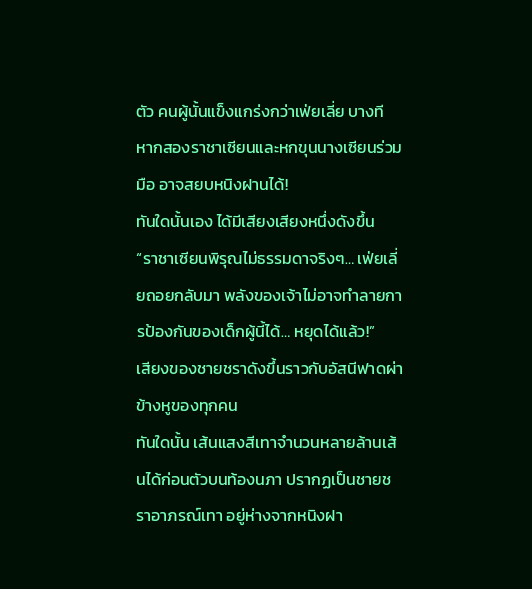ตัว คนผู้นั้นแข็งแกร่งกว่าเฟ่ยเลี่ย บางที หากสองราชาเซียนและหกขุนนางเซียนร่วมมือ อาจสยบหนิงฝานได้!
ทันใดนั้นเอง ได้มีเสียงเสียงหนึ่งดังขึ้น
“ราชาเซียนพิรุณไม่ธรรมดาจริงๆ… เฟ่ยเลี่ยถอยกลับมา พลังของเจ้าไม่อาจทำลายการป้องกันของเด็กผู้นี้ได้… หยุดได้แล้ว!”
เสียงของชายชราดังขึ้นราวกับอัสนีฟาดผ่าข้างหูของทุกคน
ทันใดนั้น เส้นแสงสีเทาจำนวนหลายล้านเส้นได้ก่อนตัวบนท้องนภา ปรากฏเป็นชายชราอาภรณ์เทา อยู่ห่างจากหนิงฝา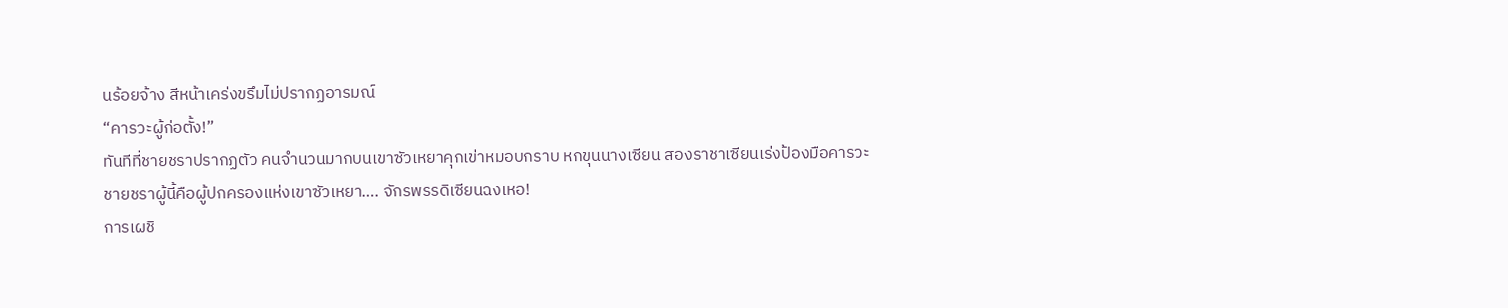นร้อยจ้าง สีหน้าเคร่งขรึมไม่ปรากฏอารมณ์
“คารวะผู้ก่อตั้ง!”
ทันทีที่ชายชราปรากฏตัว คนจำนวนมากบนเขาซัวเหยาคุกเข่าหมอบกราบ หกขุนนางเซียน สองราชาเซียนเร่งป้องมือคารวะ
ชายชราผู้นี้คือผู้ปกครองแห่งเขาซัวเหยา…. จักรพรรดิเซียนฉงเหอ!
การเผชิ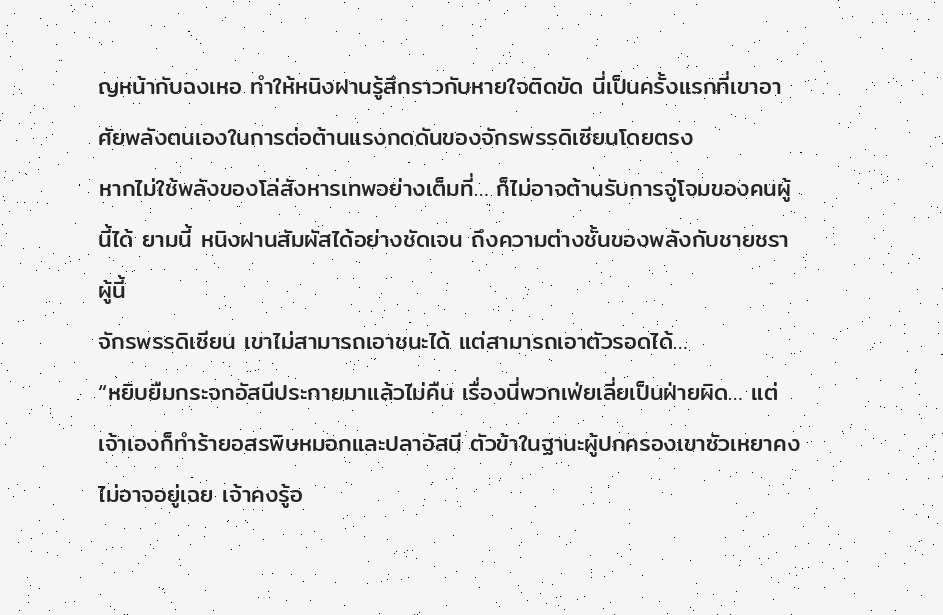ญหน้ากับฉงเหอ ทำให้หนิงฝานรู้สึกราวกับหายใจติดขัด นี่เป็นครั้งแรกที่เขาอาศัยพลังตนเองในการต่อต้านแรงกดดันของจักรพรรดิเซียนโดยตรง
หากไม่ใช้พลังของโล่สังหารเทพอย่างเต็มที่… ก็ไม่อาจต้านรับการจู่โจมของคนผู้นี้ได้ ยามนี้ หนิงฝานสัมผัสได้อย่างชัดเจน ถึงความต่างชั้นของพลังกับชายชราผู้นี้
จักรพรรดิเซียน เขาไม่สามารถเอาชนะได้ แต่สามารถเอาตัวรอดได้…
“หยิบยืมกระจกอัสนีประกายมาแล้วไม่คืน เรื่องนี่พวกเฟ่ยเลี่ยเป็นฝ่ายผิด… แต่เจ้าเองก็ทำร้ายอสรพิษหมอกและปลาอัสนี ตัวข้าในฐานะผู้ปกครองเขาซัวเหยาคงไม่อาจอยู่เฉย เจ้าคงรู้อ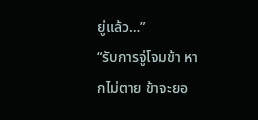ยู่แล้ว…”
“รับการจู่โจมข้า หากไม่ตาย ข้าจะยอ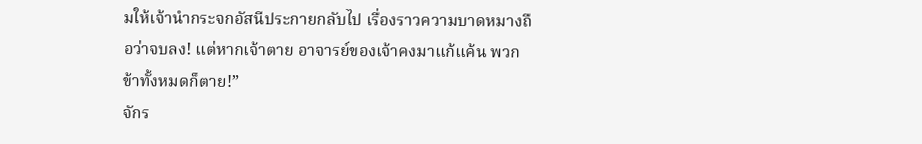มให้เจ้านำกระจกอัสนีประกายกลับไป เรื่องราวความบาดหมางถือว่าจบลง! แต่หากเจ้าตาย อาจารย์ของเจ้าคงมาแก้แค้น พวกข้าทั้งหมดก็ตาย!”
จักร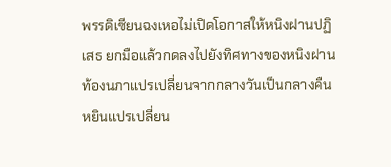พรรดิเซียนฉงเหอไม่เปิดโอกาสให้หนิงฝานปฏิเสธ ยกมือแล้วกดลงไปยังทิศทางของหนิงฝาน
ท้องนภาแปรเปลี่ยนจากกลางวันเป็นกลางคืน หยินแปรเปลี่ยน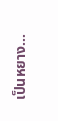เป็นหยาง…